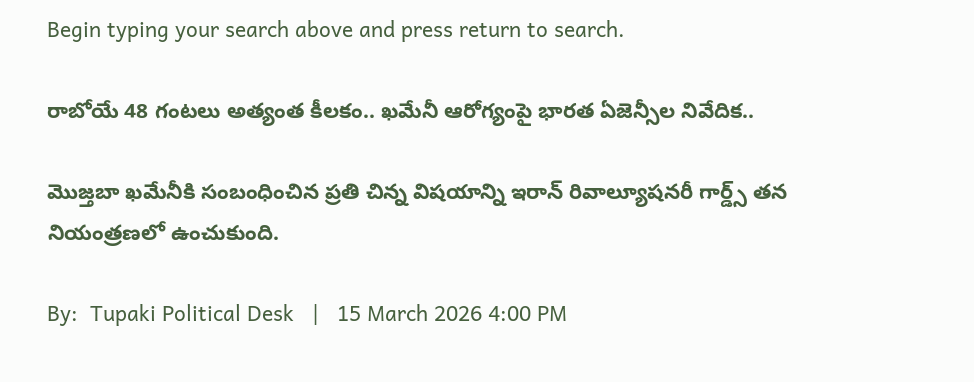Begin typing your search above and press return to search.

రాబోయే 48 గంటలు అత్యంత కీలకం.. ఖమేనీ ఆరోగ్యంపై భారత ఏజెన్సీల నివేదిక..

మొజ్తబా ఖమేనీకి సంబంధించిన ప్రతి చిన్న విషయాన్ని ఇరాన్ రివాల్యూషనరీ గార్డ్స్ తన నియంత్రణలో ఉంచుకుంది.

By:  Tupaki Political Desk   |   15 March 2026 4:00 PM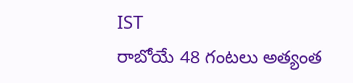IST
రాబోయే 48 గంటలు అత్యంత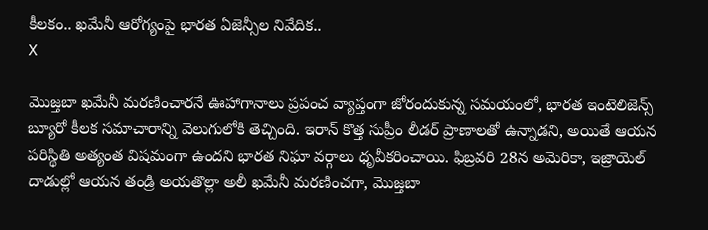కీలకం.. ఖమేనీ ఆరోగ్యంపై భారత ఏజెన్సీల నివేదిక..
X

మొజ్తబా ఖమేనీ మరణించారనే ఊహాగానాలు ప్రపంచ వ్యాప్తంగా జోరందుకున్న సమయంలో, భారత ఇంటెలిజెన్స్ బ్యూరో కీలక సమాచారాన్ని వెలుగులోకి తెచ్చింది. ఇరాన్ కొత్త సుప్రీం లీడర్ ప్రాణాలతో ఉన్నాడని, అయితే ఆయన పరిస్థితి అత్యంత విషమంగా ఉందని భారత నిఘా వర్గాలు ధృవీకరించాయి. ఫిబ్రవరి 28న అమెరికా, ఇజ్రాయెల్ దాడుల్లో ఆయన తండ్రి అయతొల్లా అలీ ఖమేనీ మరణించగా, మొజ్తబా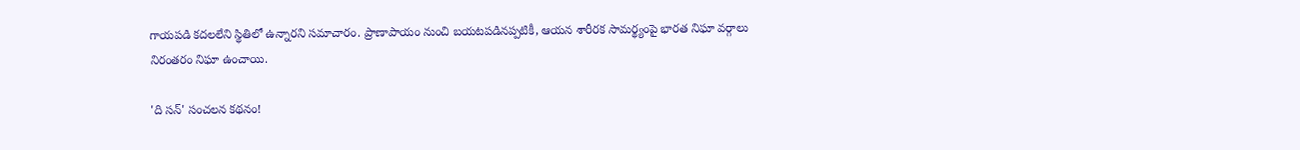గాయపడి కదలలేని స్థితిలో ఉన్నారని సమాచారం. ప్రాణాపాయం నుంచి బయటపడినప్పటికీ, ఆయన శారీరక సామర్థ్యంపై భారత నిఘా వర్గాలు నిరంతరం నిఘా ఉంచాయి.

'ది సన్' సంచలన కథనం!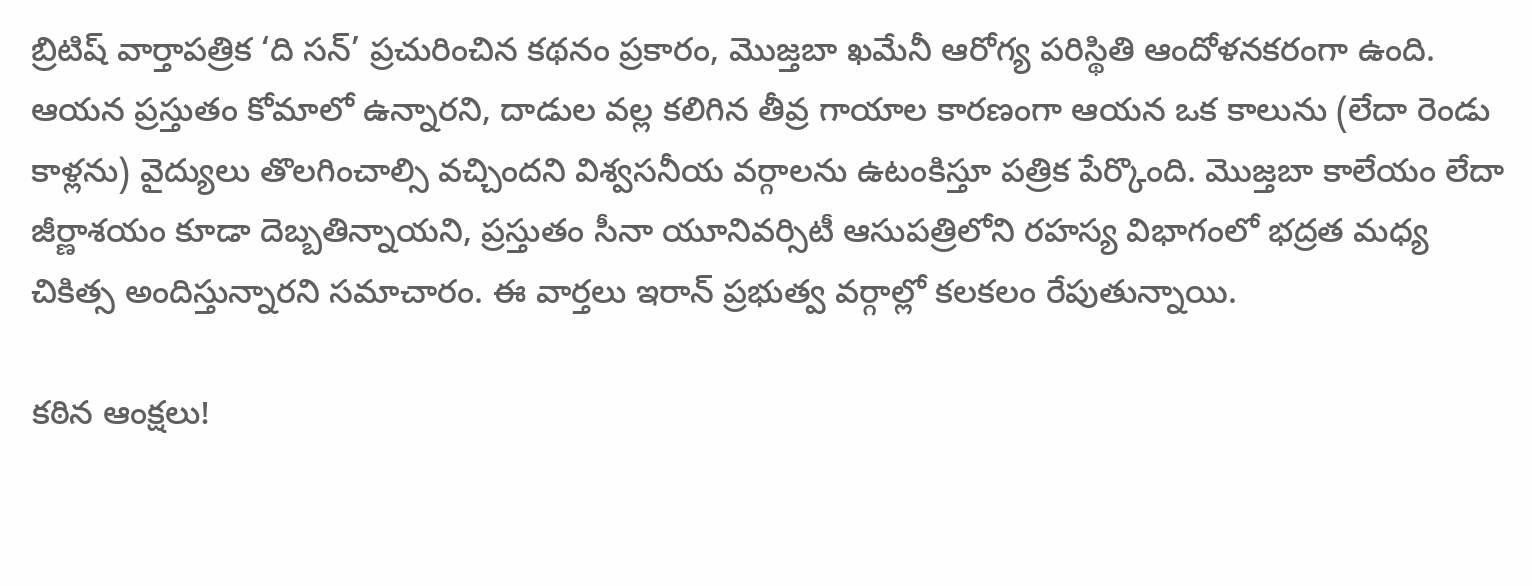బ్రిటిష్ వార్తాపత్రిక ‘ది సన్’ ప్రచురించిన కథనం ప్రకారం, మొజ్తబా ఖమేనీ ఆరోగ్య పరిస్థితి ఆందోళనకరంగా ఉంది. ఆయన ప్రస్తుతం కోమాలో ఉన్నారని, దాడుల వల్ల కలిగిన తీవ్ర గాయాల కారణంగా ఆయన ఒక కాలును (లేదా రెండు కాళ్లను) వైద్యులు తొలగించాల్సి వచ్చిందని విశ్వసనీయ వర్గాలను ఉటంకిస్తూ పత్రిక పేర్కొంది. మొజ్తబా కాలేయం లేదా జీర్ణాశయం కూడా దెబ్బతిన్నాయని, ప్రస్తుతం సీనా యూనివర్సిటీ ఆసుపత్రిలోని రహస్య విభాగంలో భద్రత మధ్య చికిత్స అందిస్తున్నారని సమాచారం. ఈ వార్తలు ఇరాన్ ప్రభుత్వ వర్గాల్లో కలకలం రేపుతున్నాయి.

కఠిన ఆంక్షలు!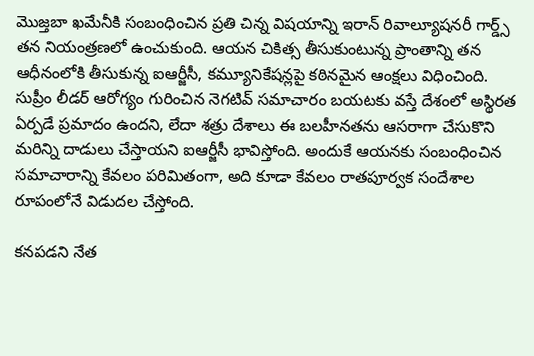మొజ్తబా ఖమేనీకి సంబంధించిన ప్రతి చిన్న విషయాన్ని ఇరాన్ రివాల్యూషనరీ గార్డ్స్ తన నియంత్రణలో ఉంచుకుంది. ఆయన చికిత్స తీసుకుంటున్న ప్రాంతాన్ని తన ఆధీనంలోకి తీసుకున్న ఐఆర్జీసీ, కమ్యూనికేషన్లపై కఠినమైన ఆంక్షలు విధించింది. సుప్రీం లీడర్ ఆరోగ్యం గురించిన నెగటివ్ సమాచారం బయటకు వస్తే దేశంలో అస్థిరత ఏర్పడే ప్రమాదం ఉందని, లేదా శత్రు దేశాలు ఈ బలహీనతను ఆసరాగా చేసుకొని మరిన్ని దాడులు చేస్తాయని ఐఆర్జీసీ భావిస్తోంది. అందుకే ఆయనకు సంబంధించిన సమాచారాన్ని కేవలం పరిమితంగా, అది కూడా కేవలం రాతపూర్వక సందేశాల రూపంలోనే విడుదల చేస్తోంది.

కనపడని నేత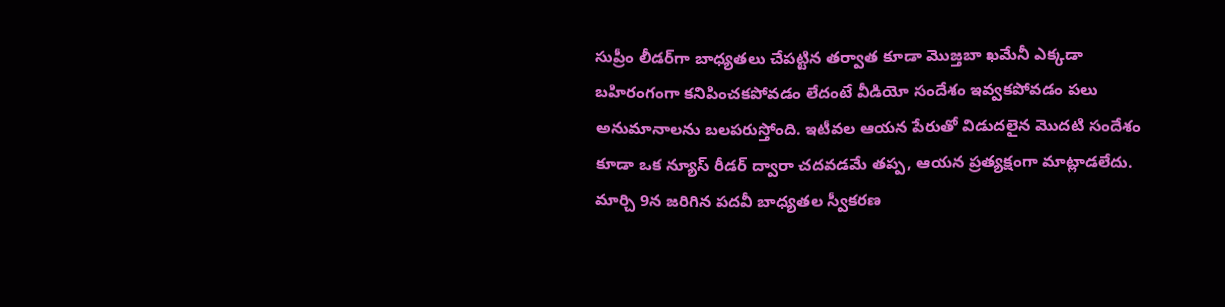సుప్రీం లీడర్‌గా బాధ్యతలు చేపట్టిన తర్వాత కూడా మొజ్తబా ఖమేనీ ఎక్కడా బహిరంగంగా కనిపించకపోవడం లేదంటే వీడియో సందేశం ఇవ్వకపోవడం పలు అనుమానాలను బలపరుస్తోంది. ఇటీవల ఆయన పేరుతో విడుదలైన మొదటి సందేశం కూడా ఒక న్యూస్ రీడర్ ద్వారా చదవడమే తప్ప, ఆయన ప్రత్యక్షంగా మాట్లాడలేదు. మార్చి 9న జరిగిన పదవీ బాధ్యతల స్వీకరణ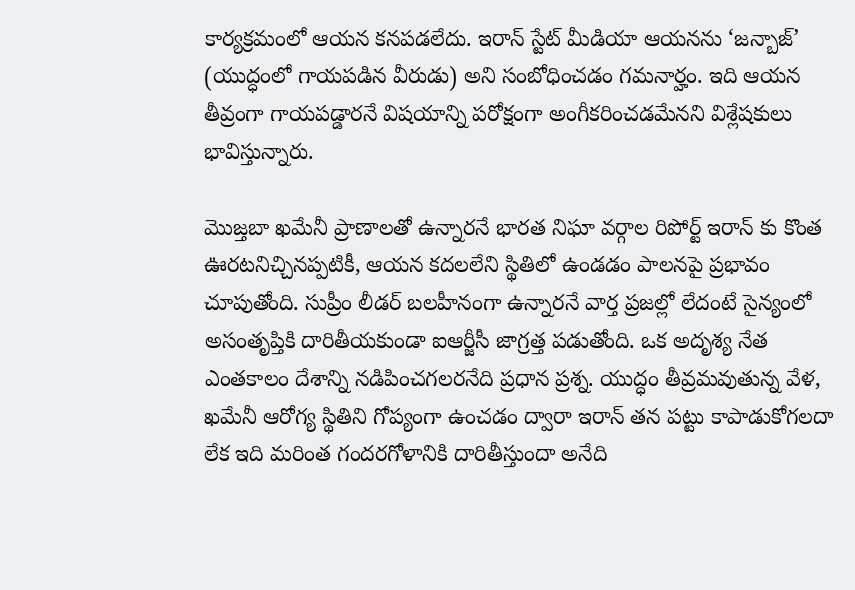కార్యక్రమంలో ఆయన కనపడలేదు. ఇరాన్ స్టేట్ మీడియా ఆయనను ‘జన్బాజ్’ (యుద్ధంలో గాయపడిన వీరుడు) అని సంబోధించడం గమనార్హం. ఇది ఆయన తీవ్రంగా గాయపడ్డారనే విషయాన్ని పరోక్షంగా అంగీకరించడమేనని విశ్లేషకులు భావిస్తున్నారు.

మొజ్తబా ఖమేనీ ప్రాణాలతో ఉన్నారనే భారత నిఘా వర్గాల రిపోర్ట్ ఇరాన్ కు కొంత ఊరటనిచ్చినప్పటికీ, ఆయన కదలలేని స్థితిలో ఉండడం పాలనపై ప్రభావం చూపుతోంది. సుప్రీం లీడర్ బలహీనంగా ఉన్నారనే వార్త ప్రజల్లో లేదంటే సైన్యంలో అసంతృప్తికి దారితీయకుండా ఐఆర్జీసీ జాగ్రత్త పడుతోంది. ఒక అదృశ్య నేత ఎంతకాలం దేశాన్ని నడిపించగలరనేది ప్రధాన ప్రశ్న. యుద్ధం తీవ్రమవుతున్న వేళ, ఖమేనీ ఆరోగ్య స్థితిని గోప్యంగా ఉంచడం ద్వారా ఇరాన్ తన పట్టు కాపాడుకోగలదా లేక ఇది మరింత గందరగోళానికి దారితీస్తుందా అనేది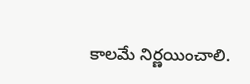కాలమే నిర్ణయించాలి.